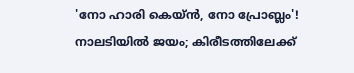'നോ ഹാരി കെയ്ന്‍, നോ പ്രോബ്ലം'! നാലടിയില്‍ ജയം; കിരീടത്തിലേക്ക്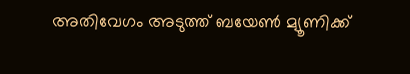അതിവേഗം അടുത്ത് ബയേണ്‍ മ്യൂണിക്ക്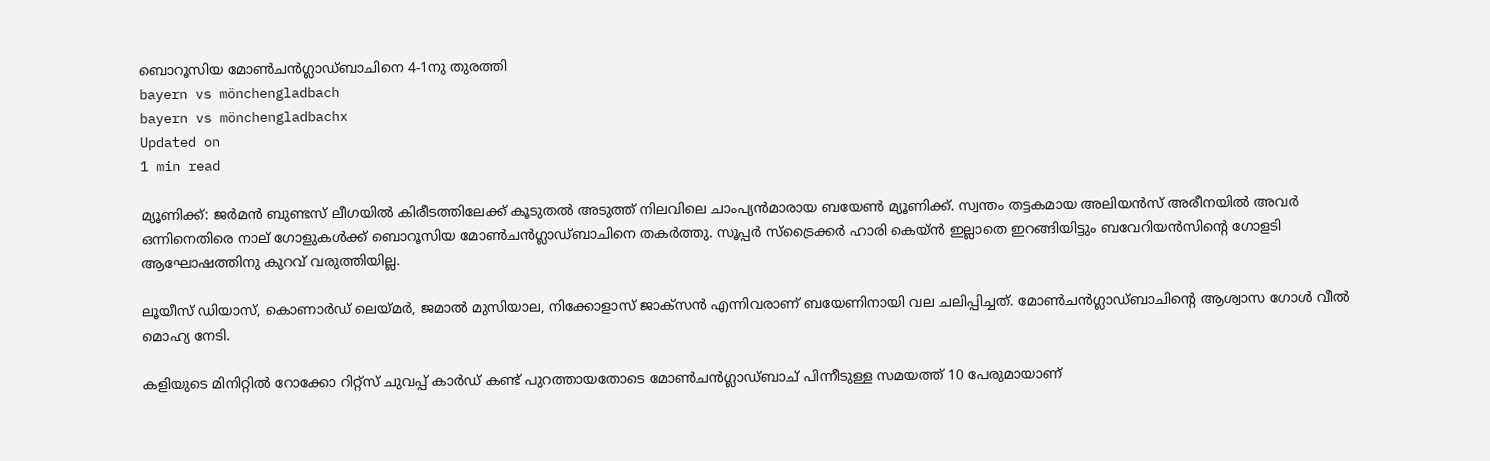ബൊറൂസിയ മോണ്‍ചന്‍ഗ്ലാഡ്ബാചിനെ 4-1നു തുരത്തി
bayern vs mönchengladbach
bayern vs mönchengladbachx
Updated on
1 min read

മ്യൂണിക്ക്: ജര്‍മന്‍ ബുണ്ടസ് ലീഗയില്‍ കിരീടത്തിലേക്ക് കൂടുതല്‍ അടുത്ത് നിലവിലെ ചാംപ്യന്‍മാരായ ബയേണ്‍ മ്യൂണിക്ക്. സ്വന്തം തട്ടകമായ അലിയന്‍സ് അരീനയില്‍ അവര്‍ ഒന്നിനെതിരെ നാല് ഗോളുകള്‍ക്ക് ബൊറൂസിയ മോണ്‍ചന്‍ഗ്ലാഡ്ബാചിനെ തകര്‍ത്തു. സൂപ്പര്‍ സ്‌ട്രൈക്കര്‍ ഹാരി കെയ്ന്‍ ഇല്ലാതെ ഇറങ്ങിയിട്ടും ബവേറിയന്‍സിന്റെ ഗോളടി ആഘോഷത്തിനു കുറവ് വരുത്തിയില്ല.

ലൂയീസ് ഡിയാസ്, കൊണാര്‍ഡ് ലെയ്മര്‍, ജമാല്‍ മുസിയാല, നിക്കോളാസ് ജാക്‌സന്‍ എന്നിവരാണ് ബയേണിനായി വല ചലിപ്പിച്ചത്. മോണ്‍ചന്‍ഗ്ലാഡ്ബാചിന്റെ ആശ്വാസ ഗോള്‍ വീല്‍ മൊഹ്യ നേടി.

കളിയുടെ മിനിറ്റില്‍ റോക്കോ റിറ്റ്‌സ് ചുവപ്പ് കാര്‍ഡ് കണ്ട് പുറത്തായതോടെ മോണ്‍ചന്‍ഗ്ലാഡ്ബാച് പിന്നീടുള്ള സമയത്ത് 10 പേരുമായാണ്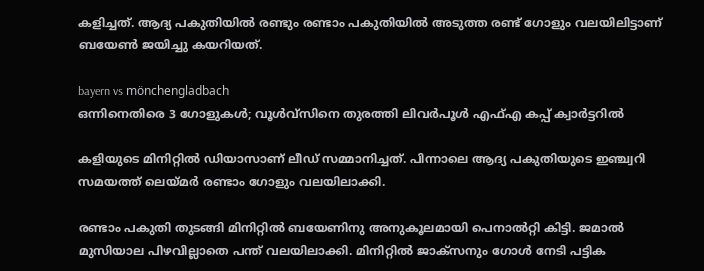കളിച്ചത്. ആദ്യ പകുതിയില്‍ രണ്ടും രണ്ടാം പകുതിയില്‍ അടുത്ത രണ്ട് ഗോളും വലയിലിട്ടാണ് ബയേണ്‍ ജയിച്ചു കയറിയത്.

bayern vs mönchengladbach
ഒന്നിനെതിരെ 3 ഗോളുകള്‍; വൂള്‍വ്‌സിനെ തുരത്തി ലിവര്‍പൂള്‍ എഫ്എ കപ്പ് ക്വാര്‍ട്ടറില്‍

കളിയുടെ മിനിറ്റില്‍ ഡിയാസാണ് ലീഡ് സമ്മാനിച്ചത്. പിന്നാലെ ആദ്യ പകുതിയുടെ ഇഞ്ച്വറി സമയത്ത് ലെയ്മര്‍ രണ്ടാം ഗോളും വലയിലാക്കി.

രണ്ടാം പകുതി തുടങ്ങി മിനിറ്റില്‍ ബയേണിനു അനുകൂലമായി പെനാല്‍റ്റി കിട്ടി. ജമാല്‍ മുസിയാല പിഴവില്ലാതെ പന്ത് വലയിലാക്കി. മിനിറ്റില്‍ ജാക്‌സനും ഗോള്‍ നേടി പട്ടിക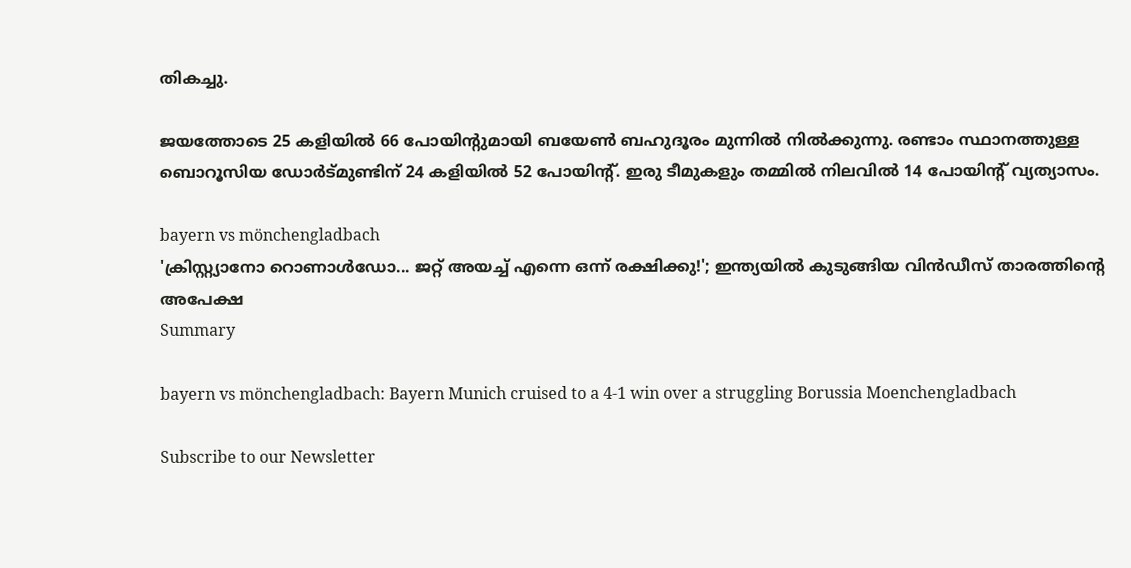തികച്ചു.

ജയത്തോടെ 25 കളിയില്‍ 66 പോയിന്റുമായി ബയേണ്‍ ബഹുദൂരം മുന്നില്‍ നില്‍ക്കുന്നു. രണ്ടാം സ്ഥാനത്തുള്ള ബൊറൂസിയ ഡോര്‍ട്മുണ്ടിന് 24 കളിയില്‍ 52 പോയിന്റ്. ഇരു ടീമുകളും തമ്മില്‍ നിലവില്‍ 14 പോയിന്റ് വ്യത്യാസം.

bayern vs mönchengladbach
'ക്രിസ്റ്റ്യാനോ റൊണാൾഡോ... ജറ്റ് അയച്ച് എന്നെ ഒന്ന് രക്ഷിക്കു!'; ഇന്ത്യയിൽ കുടുങ്ങിയ വിൻഡീസ് താരത്തിന്റെ അപേക്ഷ
Summary

bayern vs mönchengladbach: Bayern Munich cruised to a 4-1 win over a struggling Borussia Moenchengladbach

Subscribe to our Newsletter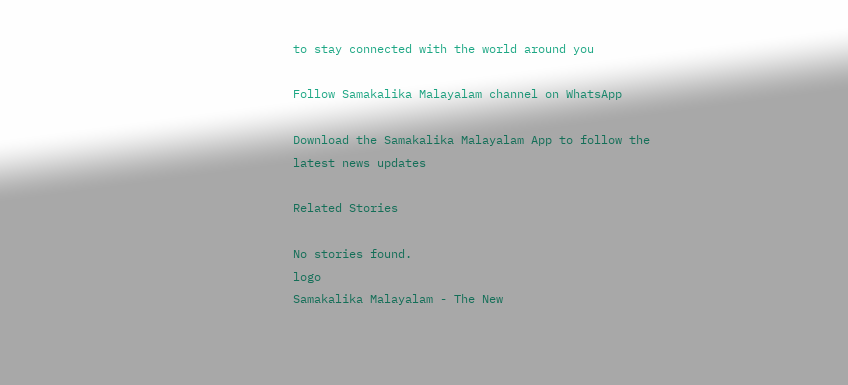to stay connected with the world around you

Follow Samakalika Malayalam channel on WhatsApp

Download the Samakalika Malayalam App to follow the latest news updates

Related Stories

No stories found.
logo
Samakalika Malayalam - The New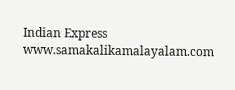Indian Express
www.samakalikamalayalam.com